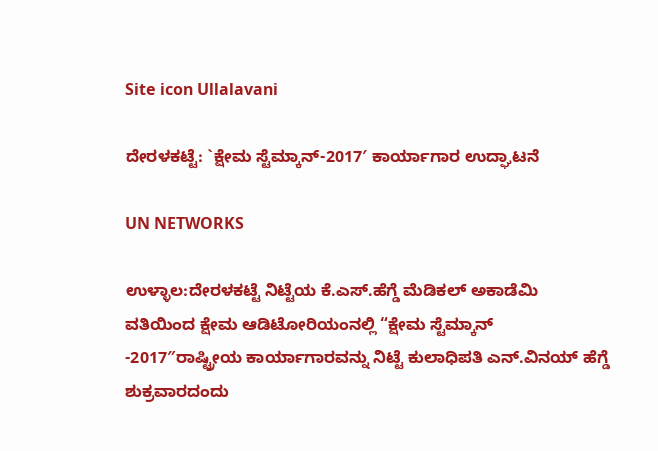Site icon Ullalavani

ದೇರಳಕಟ್ಟೆ: `ಕ್ಷೇಮ ಸ್ಟೆಮ್ಕಾನ್-2017′ ಕಾರ್ಯಾಗಾರ ಉದ್ಘಾಟನೆ

UN NETWORKS

ಉಳ್ಳಾಲ:ದೇರಳಕಟ್ಟೆ ನಿಟ್ಟೆಯ ಕೆ.ಎಸ್.ಹೆಗ್ಡೆ ಮೆಡಿಕಲ್ ಅಕಾಡೆಮಿ ವತಿಯಿಂದ ಕ್ಷೇಮ ಆಡಿಟೋರಿಯಂನಲ್ಲಿ “ಕ್ಷೇಮ ಸ್ಟೆಮ್ಕಾನ್ -2017″ರಾಷ್ಟ್ರೀಯ ಕಾರ್ಯಾಗಾರವನ್ನು ನಿಟ್ಟೆ ಕುಲಾಧಿಪತಿ ಎನ್.ವಿನಯ್ ಹೆಗ್ಡೆ ಶುಕ್ರವಾರದಂದು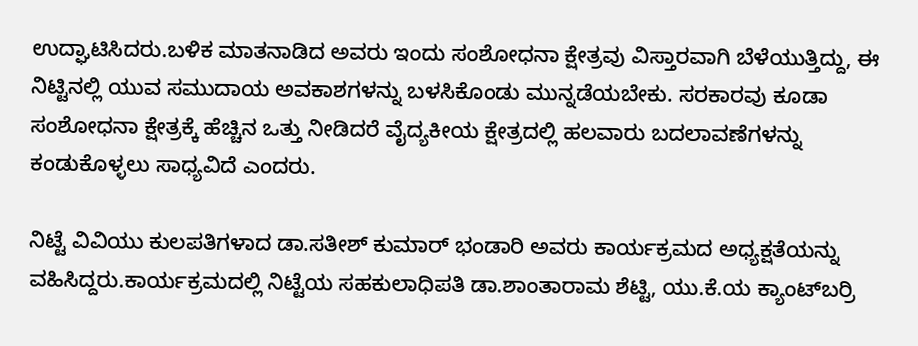ಉದ್ಘಾಟಿಸಿದರು.ಬಳಿಕ ಮಾತನಾಡಿದ ಅವರು ಇಂದು ಸಂಶೋಧನಾ ಕ್ಷೇತ್ರವು ವಿಸ್ತಾರವಾಗಿ ಬೆಳೆಯುತ್ತಿದ್ದು, ಈ ನಿಟ್ಟಿನಲ್ಲಿ ಯುವ ಸಮುದಾಯ ಅವಕಾಶಗಳನ್ನು ಬಳಸಿಕೊಂಡು ಮುನ್ನಡೆಯಬೇಕು. ಸರಕಾರವು ಕೂಡಾ ಸಂಶೋಧನಾ ಕ್ಷೇತ್ರಕ್ಕೆ ಹೆಚ್ಚಿನ ಒತ್ತು ನೀಡಿದರೆ ವೈದ್ಯಕೀಯ ಕ್ಷೇತ್ರದಲ್ಲಿ ಹಲವಾರು ಬದಲಾವಣೆಗಳನ್ನು ಕಂಡುಕೊಳ್ಳಲು ಸಾಧ್ಯವಿದೆ ಎಂದರು.

ನಿಟ್ಟೆ ವಿವಿಯು ಕುಲಪತಿಗಳಾದ ಡಾ.ಸತೀಶ್ ಕುಮಾರ್ ಭಂಡಾರಿ ಅವರು ಕಾರ್ಯಕ್ರಮದ ಅಧ್ಯಕ್ಷತೆಯನ್ನು ವಹಿಸಿದ್ದರು.ಕಾರ್ಯಕ್ರಮದಲ್ಲಿ ನಿಟ್ಟೆಯ ಸಹಕುಲಾಧಿಪತಿ ಡಾ.ಶಾಂತಾರಾಮ ಶೆಟ್ಟಿ, ಯು.ಕೆ.ಯ ಕ್ಯಾಂಟ್‍ಬರ್ರಿ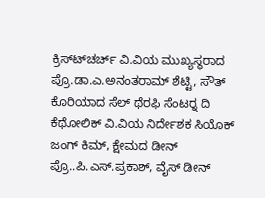ಕ್ರಿಸ್ಟ್‍ಚರ್ಚ್ ವಿ.ವಿಯ ಮುಖ್ಯಸ್ಥರಾದ ಪ್ರೊ.ಡಾ.ಎ.ಅನಂತರಾಮ್ ಶೆಟ್ಟಿ, ಸೌತ್ ಕೊರಿಯಾದ ಸೆಲ್ ಥೆರಫಿ ಸೆಂಟರ್‍ನ ದಿ ಕೆಥೋಲಿಕ್ ವಿ.ವಿಯ ನಿರ್ದೇಶಕ ಸಿಯೊಕ್ ಜಂಗ್ ಕಿಮ್, ಕ್ಷೇಮದ ಡೀನ್ ಪ್ರೊ..ಪಿ.ಎಸ್.ಪ್ರಕಾಶ್, ವೈಸ್ ಡೀನ್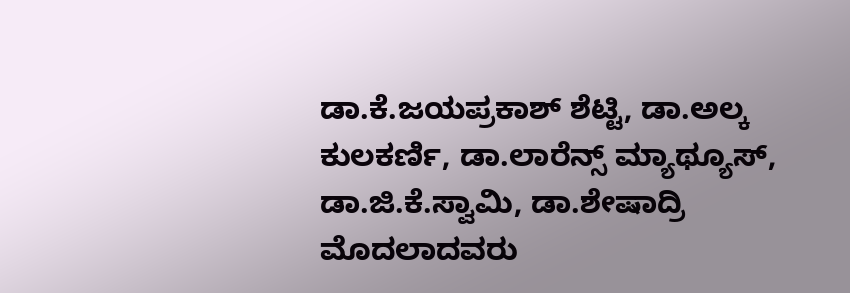ಡಾ.ಕೆ.ಜಯಪ್ರಕಾಶ್ ಶೆಟ್ಟಿ, ಡಾ.ಅಲ್ಕ ಕುಲಕರ್ಣಿ, ಡಾ.ಲಾರೆನ್ಸ್ ಮ್ಯಾಥ್ಯೂಸ್, ಡಾ.ಜಿ.ಕೆ.ಸ್ವಾಮಿ, ಡಾ.ಶೇಷಾದ್ರಿ ಮೊದಲಾದವರು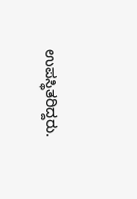ಉಪಸ್ಥಿತರಿದ್ದರು.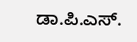ಡಾ.ಪಿ.ಎಸ್.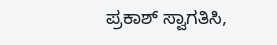ಪ್ರಕಾಶ್ ಸ್ವಾಗತಿಸಿ,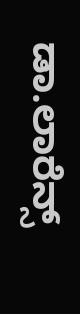ಡಾ.ಲಾರೆನ್ಸ್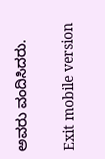ಅವರು ವಂದಿಸಿದರು.

Exit mobile version